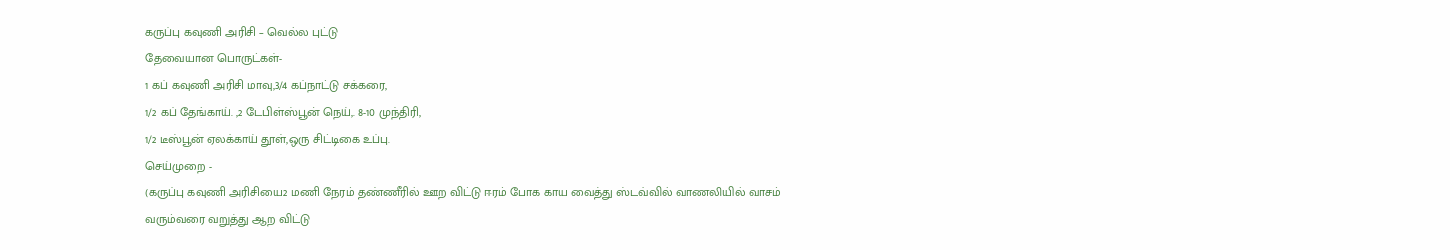கருப்பு கவுணி அரிசி – வெல்ல புட்டு
தேவையான பொருட்கள்-
1 கப் கவுணி அரிசி மாவு,3/4 கப்நாட்டு சக்கரை,
1/2 கப் தேங்காய். ,2 டேபிள்ஸ்பூன் நெய்,. 8-10 முந்திரி,
1/2 டீஸ்பூன் ஏலக்காய் தூள்,ஒரு சிட்டிகை உப்பு.
செய்முறை -
(கருப்பு கவுணி அரிசியை2 மணி நேரம் தண்ணீரில் ஊற விட்டு ஈரம் போக காய வைத்து ஸ்டவ்வில் வாணலியில் வாசம் வரும்வரை வறுத்து ஆற விட்டு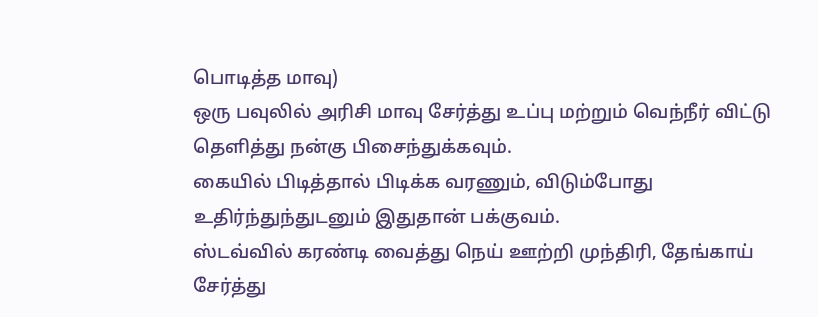பொடித்த மாவு)
ஒரு பவுலில் அரிசி மாவு சேர்த்து உப்பு மற்றும் வெந்நீர் விட்டு தெளித்து நன்கு பிசைந்துக்கவும்.
கையில் பிடித்தால் பிடிக்க வரணும், விடும்போது உதிர்ந்துந்துடனும் இதுதான் பக்குவம்.
ஸ்டவ்வில் கரண்டி வைத்து நெய் ஊற்றி முந்திரி, தேங்காய் சேர்த்து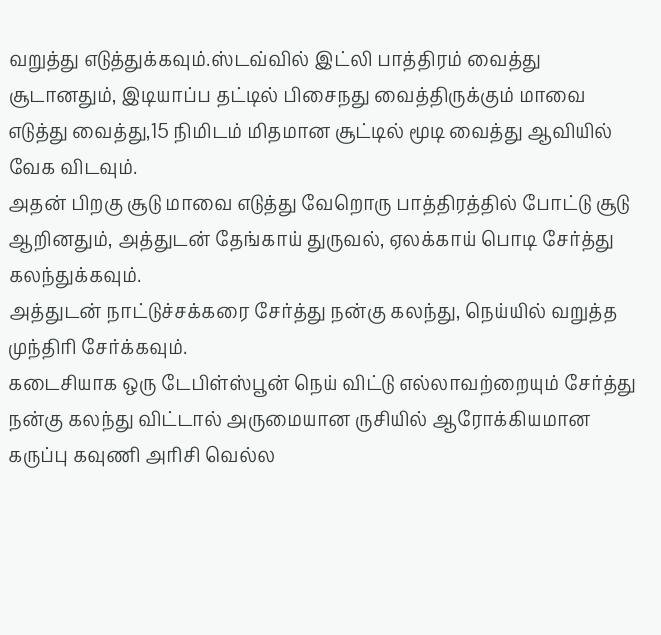வறுத்து எடுத்துக்கவும்.ஸ்டவ்வில் இட்லி பாத்திரம் வைத்து சூடானதும், இடியாப்ப தட்டில் பிசைநது வைத்திருக்கும் மாவை எடுத்து வைத்து,15 நிமிடம் மிதமான சூட்டில் மூடி வைத்து ஆவியில் வேக விடவும்.
அதன் பிறகு சூடு மாவை எடுத்து வேறொரு பாத்திரத்தில் போட்டு சூடு ஆறினதும், அத்துடன் தேங்காய் துருவல், ஏலக்காய் பொடி சேர்த்து கலந்துக்கவும்.
அத்துடன் நாட்டுச்சக்கரை சேர்த்து நன்கு கலந்து, நெய்யில் வறுத்த முந்திரி சேர்க்கவும்.
கடைசியாக ஒரு டேபிள்ஸ்பூன் நெய் விட்டு எல்லாவற்றையும் சேர்த்து நன்கு கலந்து விட்டால் அருமையான ருசியில் ஆரோக்கியமான கருப்பு கவுணி அரிசி வெல்ல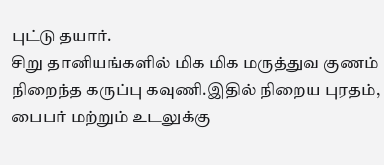புட்டு தயார்.
சிறு தானியங்களில் மிக மிக மருத்துவ குணம் நிறைந்த கருப்பு கவுணி.இதில் நிறைய புரதம், பைபர் மற்றும் உடலுக்கு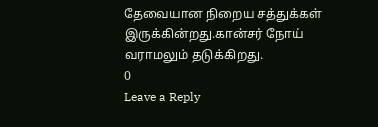தேவையான நிறைய சத்துக்கள் இருக்கின்றது.கான்சர் நோய் வராமலும் தடுக்கிறது.
0
Leave a Reply